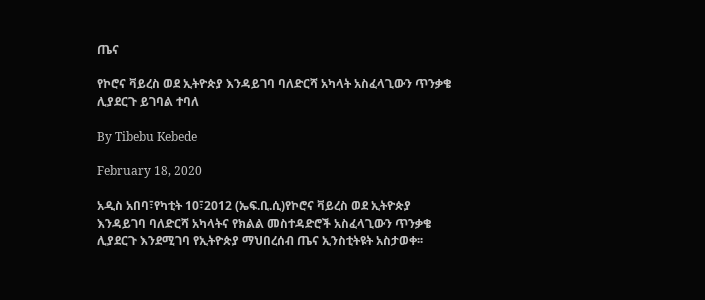ጤና

የኮሮና ቫይረስ ወደ ኢትዮጵያ እንዳይገባ ባለድርሻ አካላት አስፈላጊውን ጥንቃቄ ሊያደርጉ ይገባል ተባለ

By Tibebu Kebede

February 18, 2020

አዲስ አበባ፣የካቲት 10፣2012 (ኤፍ.ቢ.ሲ)የኮሮና ቫይረስ ወደ ኢትዮጵያ እንዳይገባ ባለድርሻ አካላትና የክልል መስተዳድሮች አስፈላጊውን ጥንቃቄ ሊያደርጉ እንደሚገባ የኢትዮጵያ ማህበረሰብ ጤና ኢንስቲትዩት አስታወቀ፡፡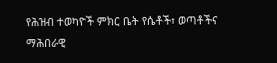የሕዝብ ተወካዮች ምክር ቤት የሴቶች፣ ወጣቶችና ማሕበራዊ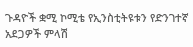ጉዳዮች ቋሚ ኮሚቴ የኢንስቲትዩቱን የድንገተኛ አደጋዎች ምላሽ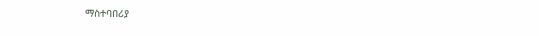ማስተባበሪያ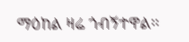ማዕከል ዛሬ ጎብኝተዋል፡፡